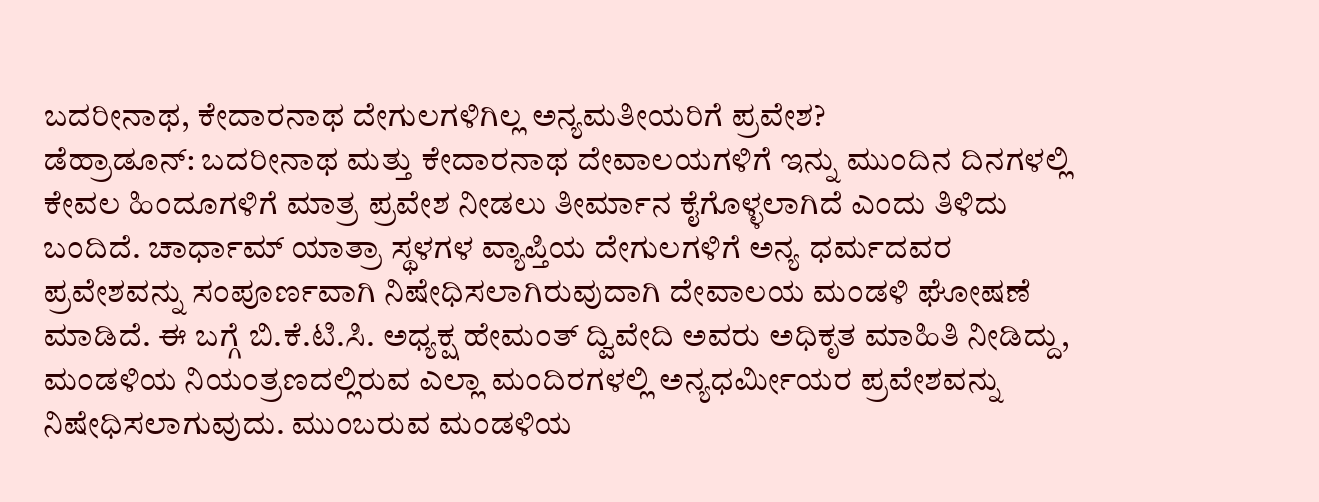ಬದರೀನಾಥ, ಕೇದಾರನಾಥ ದೇಗುಲಗಳಿಗಿಲ್ಲ ಅನ್ಯಮತೀಯರಿಗೆ ಪ್ರವೇಶ?
ಡೆಹ್ರಾಡೂನ್: ಬದರೀನಾಥ ಮತ್ತು ಕೇದಾರನಾಥ ದೇವಾಲಯಗಳಿಗೆ ಇನ್ನು ಮುಂದಿನ ದಿನಗಳಲ್ಲಿ ಕೇವಲ ಹಿಂದೂಗಳಿಗೆ ಮಾತ್ರ ಪ್ರವೇಶ ನೀಡಲು ತೀರ್ಮಾನ ಕೈಗೊಳ್ಳಲಾಗಿದೆ ಎಂದು ತಿಳಿದು ಬಂದಿದೆ. ಚಾರ್ಧಾಮ್ ಯಾತ್ರಾ ಸ್ಥಳಗಳ ವ್ಯಾಪ್ತಿಯ ದೇಗುಲಗಳಿಗೆ ಅನ್ಯ ಧರ್ಮದವರ ಪ್ರವೇಶವನ್ನು ಸಂಪೂರ್ಣವಾಗಿ ನಿಷೇಧಿಸಲಾಗಿರುವುದಾಗಿ ದೇವಾಲಯ ಮಂಡಳಿ ಘೋಷಣೆ ಮಾಡಿದೆ. ಈ ಬಗ್ಗೆ ಬಿ.ಕೆ.ಟಿ.ಸಿ. ಅಧ್ಯಕ್ಷ ಹೇಮಂತ್ ದ್ವಿವೇದಿ ಅವರು ಅಧಿಕೃತ ಮಾಹಿತಿ ನೀಡಿದ್ದು, ಮಂಡಳಿಯ ನಿಯಂತ್ರಣದಲ್ಲಿರುವ ಎಲ್ಲಾ ಮಂದಿರಗಳಲ್ಲಿ ಅನ್ಯಧರ್ಮೀಯರ ಪ್ರವೇಶವನ್ನು ನಿಷೇಧಿಸಲಾಗುವುದು. ಮುಂಬರುವ ಮಂಡಳಿಯ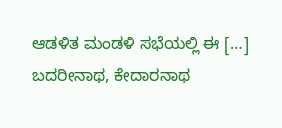ಆಡಳಿತ ಮಂಡಳಿ ಸಭೆಯಲ್ಲಿ ಈ […]
ಬದರೀನಾಥ, ಕೇದಾರನಾಥ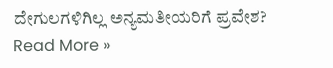ದೇಗುಲಗಳಿಗಿಲ್ಲ ಅನ್ಯಮತೀಯರಿಗೆ ಪ್ರವೇಶ? Read More »